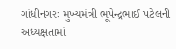ગાંધીનગરઃ મુખ્યમંત્રી ભૂપેન્દ્રભાઈ પટેલની અધ્યક્ષતામાં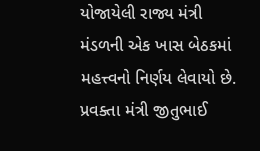યોજાયેલી રાજ્ય મંત્રી મંડળની એક ખાસ બેઠકમાં મહત્ત્વનો નિર્ણય લેવાયો છે. પ્રવક્તા મંત્રી જીતુભાઈ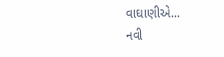વાઘાણીએ...
નવી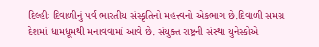દિલ્હીઃ દિવાળીનું પર્વ ભારતીય સંસ્કૃતિનો મહત્ત્વનો એકભાગ છે.દિવાળી સમગ્ર દેશમાં ધામધૂમથી મનાવવામાં આવે છે. સંયુક્ત રાષ્ટ્રની સંસ્થા યુનેસ્કોએ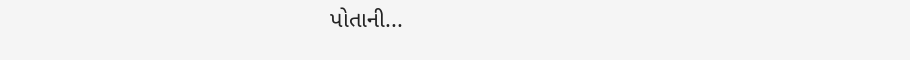પોતાની...